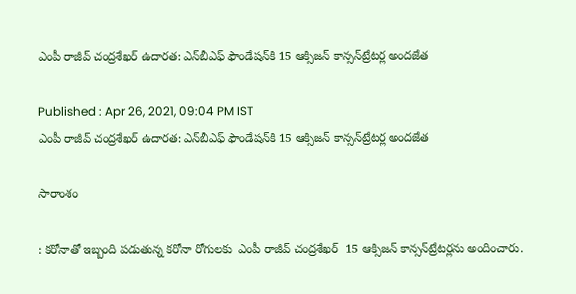ఎంపీ రాజీవ్ చంద్రశేఖర్ ఉదారత: ఎన్‌బీఎఫ్ ఫౌండేషన్‌కి 15 ఆక్సిజన్ కాన్సన్‌ట్రేటర్ల అందజేత

Published : Apr 26, 2021, 09:04 PM IST
ఎంపీ రాజీవ్ చంద్రశేఖర్ ఉదారత: ఎన్‌బీఎఫ్ ఫౌండేషన్‌కి 15 ఆక్సిజన్ కాన్సన్‌ట్రేటర్ల అందజేత

సారాంశం

: కరోనాతో ఇబ్బంది పడుతున్న కరోనా రోగులకు  ఎంపీ రాజీవ్ చంద్రశేఖర్  15 ఆక్సిజన్ కాన్సన్‌ట్రేటర్లను అందించారు.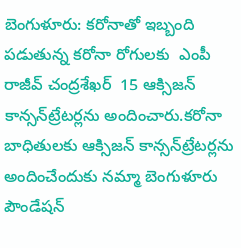బెంగుళూరు: కరోనాతో ఇబ్బంది పడుతున్న కరోనా రోగులకు  ఎంపీ రాజీవ్ చంద్రశేఖర్  15 ఆక్సిజన్ కాన్సన్‌ట్రేటర్లను అందించారు.కరోనా బాధితులకు ఆక్సిజన్ కాన్సన్‌ట్రేటర్లను అందించేందుకు నమ్మా బెంగుళూరు పౌండేషన్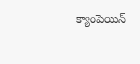క్యాంపెయిన్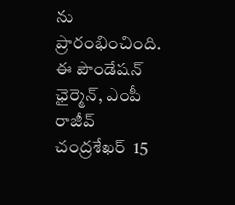ను ప్రారంభించింది. ఈ పౌండేషన్ ఛైర్మెన్, ఎంపీ రాజీవ్ చంద్రశేఖర్  15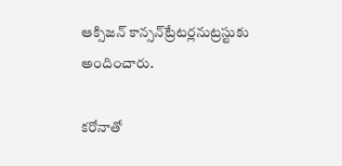ఆక్సిజన్ కాన్సన్‌ట్రేటర్లనుట్రస్టుకు అందించారు.

కరోనాతో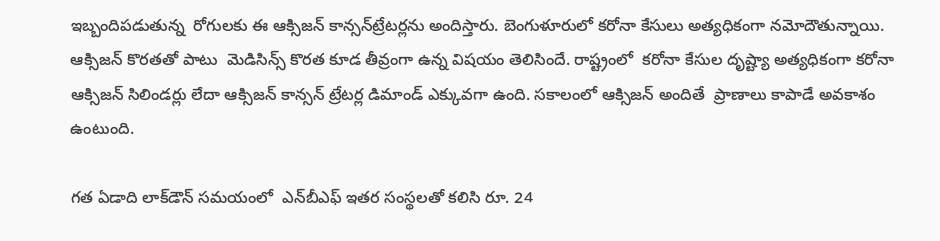ఇబ్బందిపడుతున్న  రోగులకు ఈ ఆక్సిజన్ కాన్సన్‌ట్రేటర్లను అందిస్తారు. బెంగుళూరులో కరోనా కేసులు అత్యధికంగా నమోదౌతున్నాయి. ఆక్సిజన్ కొరతతో పాటు  మెడిసిన్స్ కొరత కూడ తీవ్రంగా ఉన్న విషయం తెలిసిందే. రాష్ట్రంలో  కరోనా కేసుల దృష్ట్యా అత్యధికంగా కరోనా ఆక్సిజన్ సిలిండర్లు లేదా ఆక్సిజన్ కాన్సన్ ట్రేటర్ల డిమాండ్ ఎక్కువగా ఉంది. సకాలంలో ఆక్సిజన్ అందితే  ప్రాణాలు కాపాడే అవకాశం ఉంటుంది.

గత ఏడాది లాక్‌డౌన్ సమయంలో  ఎన్‌బీఎఫ్ ఇతర సంస్థలతో కలిసి రూ. 24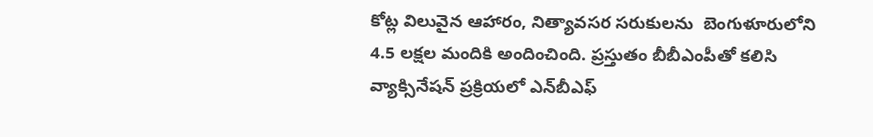కోట్ల విలువైన ఆహారం, నిత్యావసర సరుకులను  బెంగుళూరులోని 4.5 లక్షల మందికి అందించింది. ప్రస్తుతం బీబీఎంపీతో కలిసి వ్యాక్సినేషన్ ప్రక్రియలో ఎన్‌బీఎఫ్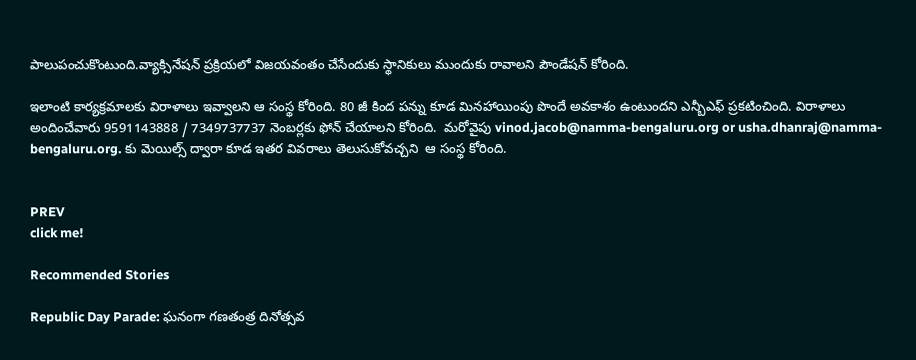పాలుపంచుకొంటుంది.వ్యాక్సినేషన్ ప్రక్రియలో విజయవంతం చేసేందుకు స్థానికులు ముందుకు రావాలని పౌండేషన్ కోరింది.

ఇలాంటి కార్యక్రమాలకు విరాళాలు ఇవ్వాలని ఆ సంస్థ కోరింది. 80 జీ కింద పన్ను కూడ మినహాయింపు పొందే అవకాశం ఉంటుందని ఎన్బీఎఫ్ ప్రకటించింది. విరాళాలు అందించేవారు 9591143888 / 7349737737 నెంబర్లకు ఫోన్ చేయాలని కోరింది.  మరోవైపు vinod.jacob@namma-bengaluru.org or usha.dhanraj@namma-bengaluru.org. కు మెయిల్స్ ద్వారా కూడ ఇతర వివరాలు తెలుసుకోవచ్చని  ఆ సంస్థ కోరింది.


PREV
click me!

Recommended Stories

Republic Day Parade: ఘనంగా గణతంత్ర దినోత్సవ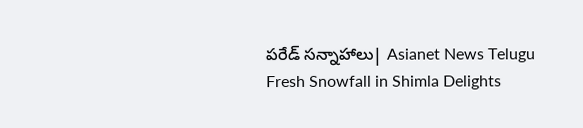పరేడ్ సన్నాహాలు| Asianet News Telugu
Fresh Snowfall in Shimla Delights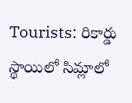Tourists: రికార్డు స్థాయిలో సిమ్లాలో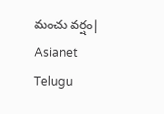మంచు వర్షం| Asianet Telugu